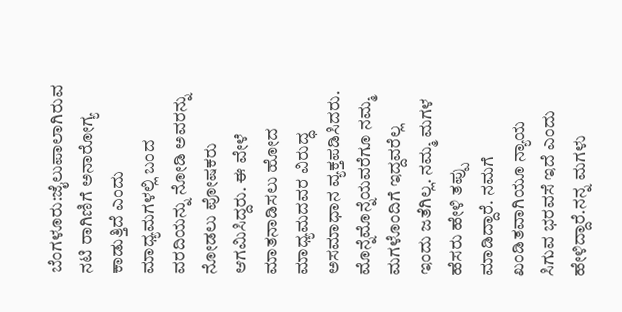ಬೆಂಗಳೂರು:ಜೈಲುಪಾಲಾಗಿರುವ ನಟಿ ರಾಗಿಣಿಗೆ ಅನಾರೋಗ್ಯ ಕಾಡುತ್ತಿದೆ ಎಂದು ಮಾಧ್ಯಮಗಳಲ್ಲಿ ಬಂದ ವರದಿಯನ್ನು ನೋಡಿ ಅವರನ್ನು ನೋಡಲು ಪೋಷಕರು ಆಗಮಿಸಿದ್ದರು. ಈ ವೇಳೆ ಮಾತನಾಡಿಸಲು ಹೋದ ಮಾಧ್ಯಮದವರ ವಿರುದ್ಧ ಅಸಮಾಧಾನ ವ್ಯಕ್ತಪಡಿಸಿದರು.
ಮೊನ್ನೆಮೊನ್ನೆಯವರೆಗೂ ನಮ್ಮ ಮಗಳೊಂದಿಗೆ ಇದ್ದವರೆಲ್ಲ ಇಂದು ಜತೆಗಿಲ್ಲ. ನಮ್ಮ ಮಗಳ ಹೆಸರು ಹೇಳಿ ತಪ್ಪು ಮಾಡಿದ್ದಾರೆ. ನಮಗೆ ಖಂಡಿತವಾಗಿಯೂ ನ್ಯಾಯ ಸಿಗುವ ಭರವಸೆ ಇದೆ ಎಂದು ಹೇಳಿದ್ದಾರೆ.ನನ್ನ ಮಗಳು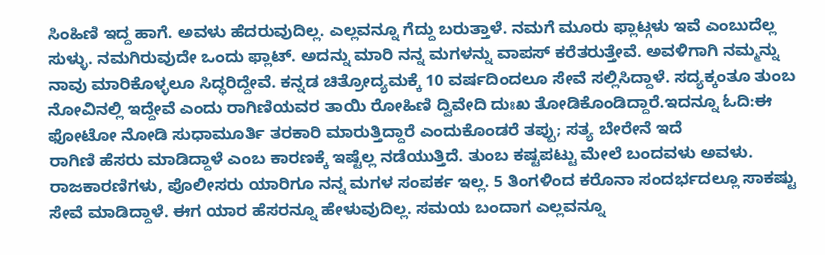ಸಿಂಹಿಣಿ ಇದ್ದ ಹಾಗೆ. ಅವಳು ಹೆದರುವುದಿಲ್ಲ. ಎಲ್ಲವನ್ನೂ ಗೆದ್ದು ಬರುತ್ತಾಳೆ. ನಮಗೆ ಮೂರು ಫ್ಲಾಟ್ಗಳು ಇವೆ ಎಂಬುದೆಲ್ಲ ಸುಳ್ಳು. ನಮಗಿರುವುದೇ ಒಂದು ಫ್ಲಾಟ್. ಅದನ್ನು ಮಾರಿ ನನ್ನ ಮಗಳನ್ನು ವಾಪಸ್ ಕರೆತರುತ್ತೇವೆ. ಅವಳಿಗಾಗಿ ನಮ್ಮನ್ನು ನಾವು ಮಾರಿಕೊಳ್ಳಲೂ ಸಿದ್ಧರಿದ್ದೇವೆ. ಕನ್ನಡ ಚಿತ್ರೋದ್ಯಮಕ್ಕೆ 10 ವರ್ಷದಿಂದಲೂ ಸೇವೆ ಸಲ್ಲಿಸಿದ್ದಾಳೆ. ಸದ್ಯಕ್ಕಂತೂ ತುಂಬ ನೋವಿನಲ್ಲಿ ಇದ್ದೇವೆ ಎಂದು ರಾಗಿಣಿಯವರ ತಾಯಿ ರೋಹಿಣಿ ದ್ವಿವೇದಿ ದುಃಖ ತೋಡಿಕೊಂಡಿದ್ದಾರೆ.ಇದನ್ನೂ ಓದಿ:ಈ ಫೋಟೋ ನೋಡಿ ಸುಧಾಮೂರ್ತಿ ತರಕಾರಿ ಮಾರುತ್ತಿದ್ದಾರೆ ಎಂದುಕೊಂಡರೆ ತಪ್ಪು; ಸತ್ಯ ಬೇರೇನೆ ಇದೆ
ರಾಗಿಣಿ ಹೆಸರು ಮಾಡಿದ್ದಾಳೆ ಎಂಬ ಕಾರಣಕ್ಕೆ ಇಷ್ಟೆಲ್ಲ ನಡೆಯುತ್ತಿದೆ. ತುಂಬ ಕಷ್ಟಪಟ್ಟು ಮೇಲೆ ಬಂದವಳು ಅವಳು. ರಾಜಕಾರಣಿಗಳು, ಪೊಲೀಸರು ಯಾರಿಗೂ ನನ್ನ ಮಗಳ ಸಂಪರ್ಕ ಇಲ್ಲ. 5 ತಿಂಗಳಿಂದ ಕರೊನಾ ಸಂದರ್ಭದಲ್ಲೂ ಸಾಕಷ್ಟು ಸೇವೆ ಮಾಡಿದ್ದಾಳೆ. ಈಗ ಯಾರ ಹೆಸರನ್ನೂ ಹೇಳುವುದಿಲ್ಲ. ಸಮಯ ಬಂದಾಗ ಎಲ್ಲವನ್ನೂ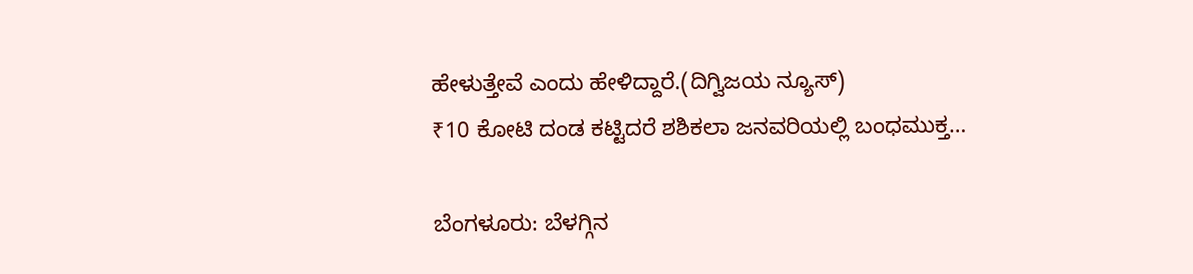ಹೇಳುತ್ತೇವೆ ಎಂದು ಹೇಳಿದ್ದಾರೆ.(ದಿಗ್ವಿಜಯ ನ್ಯೂಸ್)
₹10 ಕೋಟಿ ದಂಡ ಕಟ್ಟಿದರೆ ಶಶಿಕಲಾ ಜನವರಿಯಲ್ಲಿ ಬಂಧಮುಕ್ತ…

ಬೆಂಗಳೂರು: ಬೆಳಗ್ಗಿನ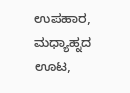ಉಪಹಾರ, ಮಧ್ಯಾಹ್ನದ ಊಟ,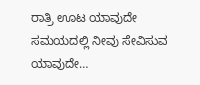ರಾತ್ರಿ ಊಟ ಯಾವುದೇ ಸಮಯದಲ್ಲಿ ನೀವು ಸೇವಿಸುವ ಯಾವುದೇ…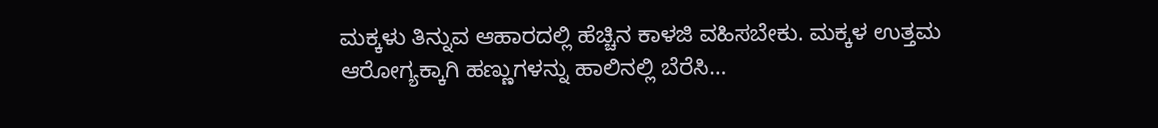ಮಕ್ಕಳು ತಿನ್ನುವ ಆಹಾರದಲ್ಲಿ ಹೆಚ್ಚಿನ ಕಾಳಜಿ ವಹಿಸಬೇಕು. ಮಕ್ಕಳ ಉತ್ತಮ ಆರೋಗ್ಯಕ್ಕಾಗಿ ಹಣ್ಣುಗಳನ್ನು ಹಾಲಿನಲ್ಲಿ ಬೆರೆಸಿ…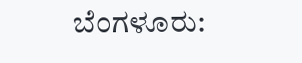ಬೆಂಗಳೂರು: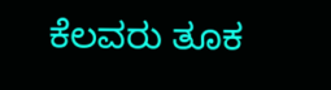ಕೆಲವರು ತೂಕ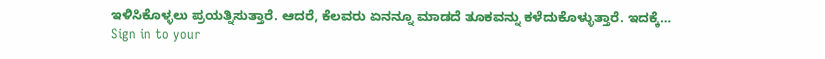ಇಳಿಸಿಕೊಳ್ಳಲು ಪ್ರಯತ್ನಿಸುತ್ತಾರೆ. ಆದರೆ, ಕೆಲವರು ಏನನ್ನೂ ಮಾಡದೆ ತೂಕವನ್ನು ಕಳೆದುಕೊಳ್ಳುತ್ತಾರೆ. ಇದಕ್ಕೆ…
Sign in to your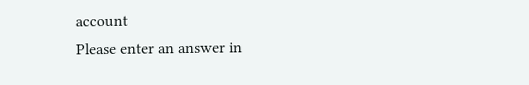account
Please enter an answer in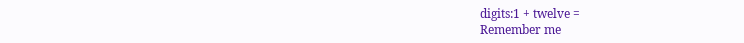digits:1 + twelve =
Remember me